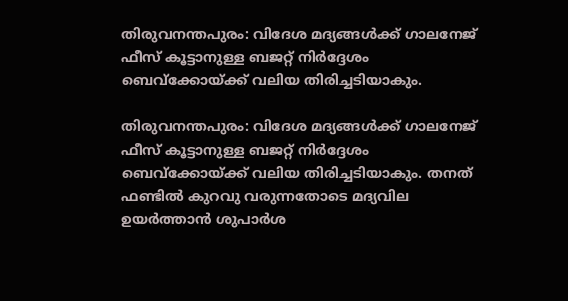തിരുവനന്തപുരം: വിദേശ മദ്യങ്ങള്‍ക്ക് ഗാലനേജ് ഫീസ് കൂട്ടാനുള്ള ബജറ്റ് നിർദ്ദേശം ബെവ്ക്കോയ്ക്ക് വലിയ തിരിച്ചടിയാകും.

തിരുവനന്തപുരം: വിദേശ മദ്യങ്ങള്‍ക്ക് ഗാലനേജ് ഫീസ് കൂട്ടാനുള്ള ബജറ്റ് നിർദ്ദേശം ബെവ്ക്കോയ്ക്ക് വലിയ തിരിച്ചടിയാകും. തനത് ഫണ്ടിൽ കുറവു വരുന്നതോടെ മദ്യവില ഉയർത്താൻ ശുപാർശ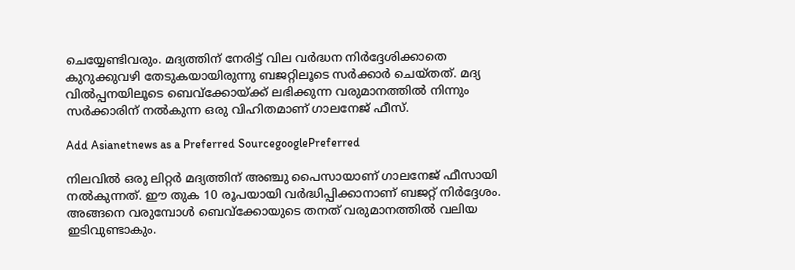ചെയ്യേണ്ടിവരും. മദ്യത്തിന് നേരിട്ട് വില വർദ്ധന നിർദ്ദേശിക്കാതെ കുറുക്കുവഴി തേടുകയായിരുന്നു ബജറ്റിലൂടെ സർക്കാർ ചെയ്തത്. മദ്യ വിൽപ്പനയിലൂടെ ബെവ്ക്കോയ്ക്ക് ലഭിക്കുന്ന വരുമാനത്തിൽ നിന്നും സർക്കാരിന് നൽകുന്ന ഒരു വിഹിതമാണ് ഗാലനേജ് ഫീസ്.

Add Asianetnews as a Preferred SourcegooglePreferred

നിലവിൽ ഒരു ലിറ്റർ മദ്യത്തിന് അഞ്ചു പൈസായാണ് ഗാലനേജ് ഫീസായി നൽകുന്നത്. ഈ തുക 10 രൂപയായി വ‍ർദ്ധിപ്പിക്കാനാണ് ബജറ്റ് നിർദ്ദേശം. അങ്ങനെ വരുമ്പോള്‍ ബെവ്ക്കോയുടെ തനത് വരുമാനത്തിൽ വലിയ ഇടിവുണ്ടാകും.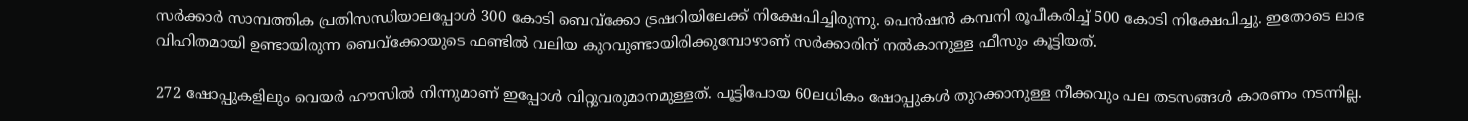സർക്കാർ സാമ്പത്തിക പ്രതിസന്ധിയാലപ്പോള്‍ 300 കോടി ബെവ്ക്കോ ട്രഷറിയിലേക്ക് നിക്ഷേപിച്ചിരുന്നു. പെൻഷൻ കമ്പനി രൂപീകരിച്ച് 500 കോടി നിക്ഷേപിച്ചു. ഇതോടെ ലാഭ വിഹിതമായി ഉണ്ടായിരുന്ന ബെവ്ക്കോയുടെ ഫണ്ടിൽ വലിയ കുറവുണ്ടായിരിക്കുമ്പോഴാണ് സർക്കാരിന് നൽകാനുള്ള ഫീസും കൂട്ടിയത്.

272 ഷോപ്പുകളിലും വെയർ ഹൗസിൽ നിന്നുമാണ് ഇപ്പോള്‍ വിറ്റുവരുമാനമുള്ളത്. പൂട്ടിപോയ 60ലധികം ഷോപ്പുകള്‍ തുറക്കാനുള്ള നീക്കവും പല തടസങ്ങള്‍ കാരണം നടന്നില്ല.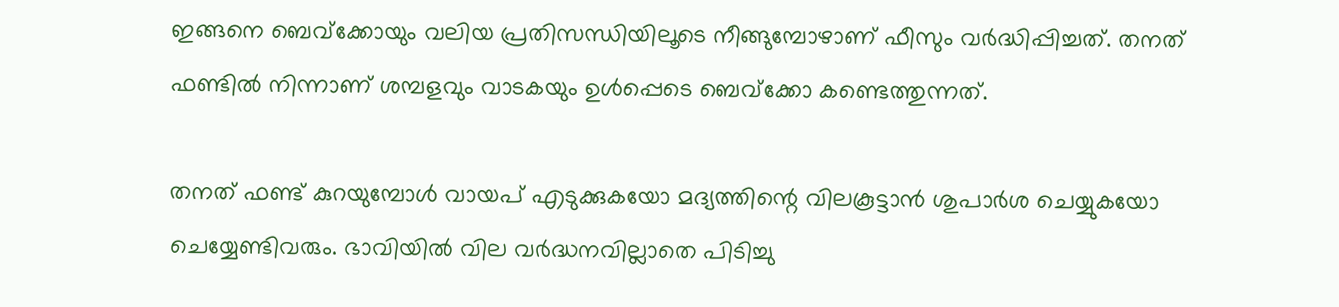ഇങ്ങനെ ബെവ്ക്കോയും വലിയ പ്രതിസന്ധിയിലൂടെ നീങ്ങുമ്പോഴാണ് ഫീസും വർദ്ധിപ്പിച്ചത്. തനത് ഫണ്ടിൽ നിന്നാണ് ശമ്പളവും വാടകയും ഉള്‍പ്പെടെ ബെവ്ക്കോ കണ്ടെത്തുന്നത്.

തനത് ഫണ്ട് കുറയുമ്പോള്‍ വായപ് എടുക്കുകയോ മദ്യത്തിന്റെ വിലകൂട്ടാൻ ശുപാർശ ചെയ്യുകയോ ചെയ്യേണ്ടിവരും. ഭാവിയിൽ വില വർദ്ധനവില്ലാതെ പിടിച്ചു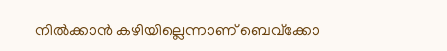നിൽക്കാൻ കഴിയില്ലെന്നാണ് ബെവ്ക്കോ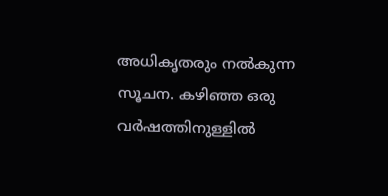അധികൃതരും നൽകുന്ന സൂചന. കഴിഞ്ഞ ഒരു വർഷത്തിനുള്ളിൽ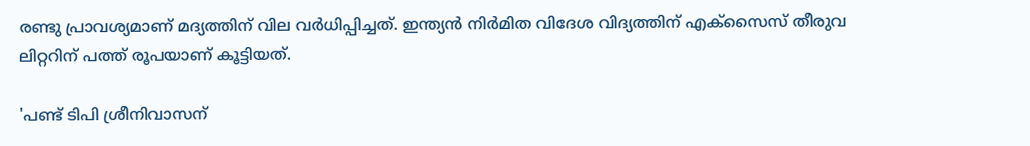രണ്ടു പ്രാവശ്യമാണ് മദ്യത്തിന് വില വർധിപ്പിച്ചത്. ഇന്ത്യന്‍ നിര്‍മിത വിദേശ വിദ്യത്തിന് എക്‌സൈസ് തീരുവ ലിറ്ററിന് പത്ത് രൂപയാണ് കൂട്ടിയത്.

'പണ്ട് ടിപി ശ്രീനിവാസന്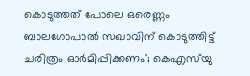കൊടുത്തത് പോലെ ഒരെണ്ണം ബാലഗോപാൽ സഖാവിന് കൊടുത്തിട്ട് ചരിത്രം ഓർമിപ്പിക്കണം'; കെഎസ്‌യു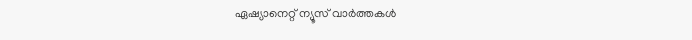ഏഷ്യാനെറ്റ് ന്യൂസ് വാർത്തകൾ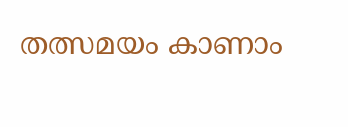തത്സമയം കാണാം